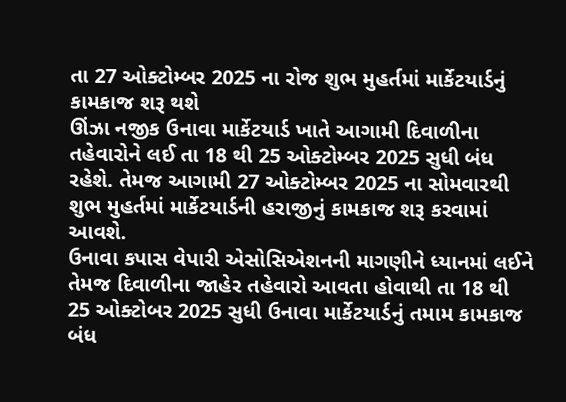તા 27 ઓક્ટોમ્બર 2025 ના રોજ શુભ મુહર્તમાં માર્કેટયાર્ડનું કામકાજ શરૂ થશે
ઊંઝા નજીક ઉનાવા માર્કેટયાર્ડ ખાતે આગામી દિવાળીના તહેવારોને લઈ તા 18 થી 25 ઓક્ટોમ્બર 2025 સુધી બંધ રહેશે. તેમજ આગામી 27 ઓક્ટોમ્બર 2025 ના સોમવારથી શુભ મુહર્તમાં માર્કેટયાર્ડની હરાજીનું કામકાજ શરૂ કરવામાં આવશે.
ઉનાવા કપાસ વેપારી એસોસિએશનની માગણીને ધ્યાનમાં લઈને તેમજ દિવાળીના જાહેર તહેવારો આવતા હોવાથી તા 18 થી 25 ઓક્ટોબર 2025 સુધી ઉનાવા માર્કેટયાર્ડનું તમામ કામકાજ બંધ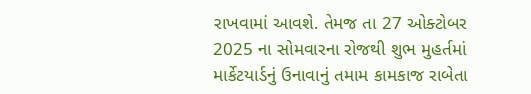રાખવામાં આવશે. તેમજ તા 27 ઓક્ટોબર 2025 ના સોમવારના રોજથી શુભ મુહર્તમાં માર્કેટયાર્ડનું ઉનાવાનું તમામ કામકાજ રાબેતા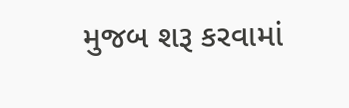મુજબ શરૂ કરવામાં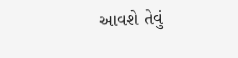આવશે તેવું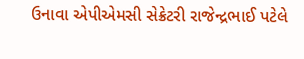ઉનાવા એપીએમસી સેક્રેટરી રાજેન્દ્રભાઈ પટેલે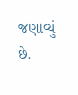જણાવ્યું છે.